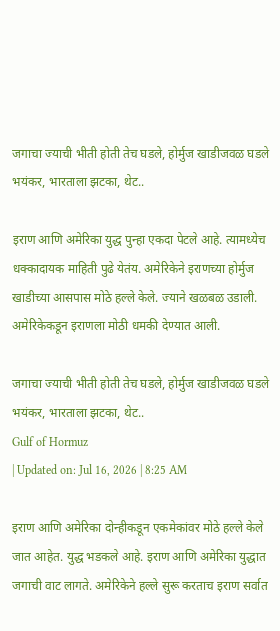जगाचा ज्याची भीती होती तेच घडले, होर्मुज खाडीजवळ घडले भयंकर, भारताला झटका, थेट..

इराण आणि अमेरिका युद्ध पुन्हा एकदा पेटले आहे. त्यामध्येच धक्कादायक माहिती पुढे येतंय. अमेरिकेने इराणच्या होर्मुज खाडीच्या आसपास मोठे हल्ले केले. ज्याने खळबळ उडाली. अमेरिकेकडून इराणला मोठी धमकी देण्यात आली.

जगाचा ज्याची भीती होती तेच घडले, होर्मुज खाडीजवळ घडले भयंकर, भारताला झटका, थेट..
Gulf of Hormuz
| Updated on: Jul 16, 2026 | 8:25 AM

इराण आणि अमेरिका दोन्हीकडून एकमेकांवर मोठे हल्ले केले जात आहेत. युद्ध भडकले आहे. इराण आणि अमेरिका युद्धात जगाची वाट लागते. अमेरिकेने हल्ले सुरू करताच इराण सर्वात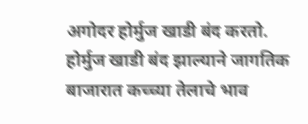अगोदर होर्मुज खाडी बंद करतो. होर्मुज खाडी बंद झाल्याने जागतिक बाजारात कच्च्या तेलाचे भाव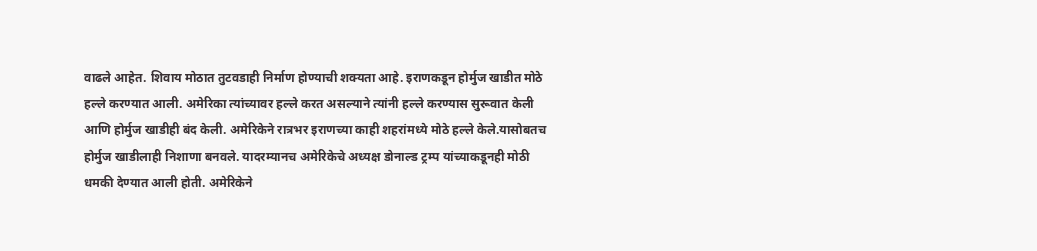वाढले आहेत. शिवाय मोठात तुटवडाही निर्माण होण्याची शक्यता आहे. इराणकडून होर्मुज खाडीत मोठे हल्ले करण्यात आली. अमेरिका त्यांच्यावर हल्ले करत असल्याने त्यांनी हल्ले करण्यास सुरूवात केली आणि होर्मुज खाडीही बंद केली. अमेरिकेने रात्रभर इराणच्या काही शहरांमध्ये मोठे हल्ले केले.यासोबतच होर्मुज खाडीलाही निशाणा बनवले. यादरम्यानच अमेरिकेचे अध्यक्ष डोनाल्ड ट्रम्प यांच्याकडूनही मोठी धमकी देण्यात आली होती. अमेरिकेने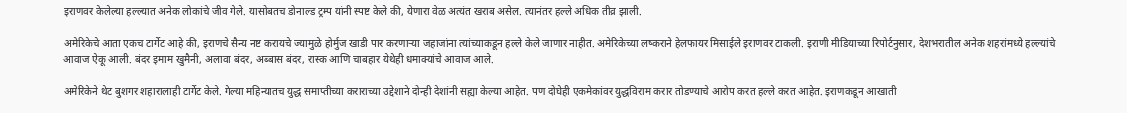इराणवर केलेल्या हल्ल्यात अनेक लोकांचे जीव गेले. यासोबतच डोनाल्ड ट्रम्प यांनी स्पष्ट केले की, येणारा वेळ अत्यंत खराब असेल. त्यानंतर हल्ले अधिक तीव्र झाली.

अमेरिकेचे आता एकच टार्गेट आहे की, इराणचे सैन्य नष्ट करायचे ज्यामुळे होर्मुज खाडी पार करणाऱ्या जहाजांना त्यांच्याकडून हल्ले केले जाणार नाहीत. अमेरिकेच्या लष्कराने हेलफायर मिसाईले इराणवर टाकली. इराणी मीडियाच्या रिपोर्टनुसार, देशभरातील अनेक शहरांमध्ये हल्ल्यांचे आवाज ऐकू आली. बंदर इमाम खुमैनी, अलावा बंदर, अब्बास बंदर, रास्क आणि चाबहार येथेही धमाक्यांचे आवाज आले.

अमेरिकेने थेट बुशगर शहारालाही टार्गेट केले. गेल्या महिन्यातच युद्ध समाप्तीच्या कराराच्या उद्देशाने दोन्ही देशांनी सह्या केल्या आहेत. पण दोघेही एकमेकांवर युद्धविराम करार तोडण्याचे आरोप करत हल्ले करत आहेत. इराणकडून आखाती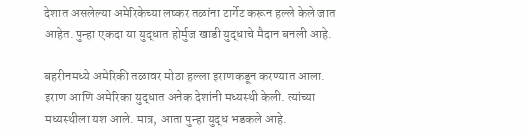देशात असलेल्या अमेरिकेच्या लष्कर तळांना टार्गेट करून हल्ले केले जात आहेत. पुन्हा एकदा या युद्धात होर्मुज खाडी युद्धाचे मैदान बनली आहे.

बहरीनमध्ये अमेरिकी तळावर मोठा हल्ला इराणकडून करण्यात आला. इराण आणि अमेरिका युद्धात अनेक देशांनी मध्यस्थी केली. त्यांच्या मध्यस्थीला यश आले. मात्र, आता पुन्हा युद्ध भडकले आहे.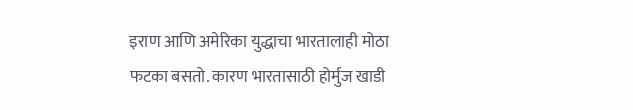इराण आणि अमेरिका युद्धाचा भारतालाही मोठा फटका बसतो. कारण भारतासाठी होर्मुज खाडी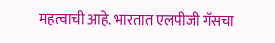महत्वाची आहे. भारतात एलपीजी गॅसचा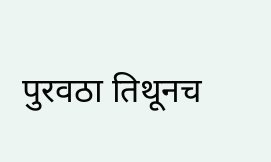पुरवठा तिथूनच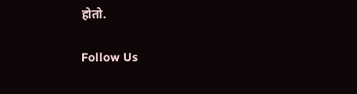होतो.

Follow Us